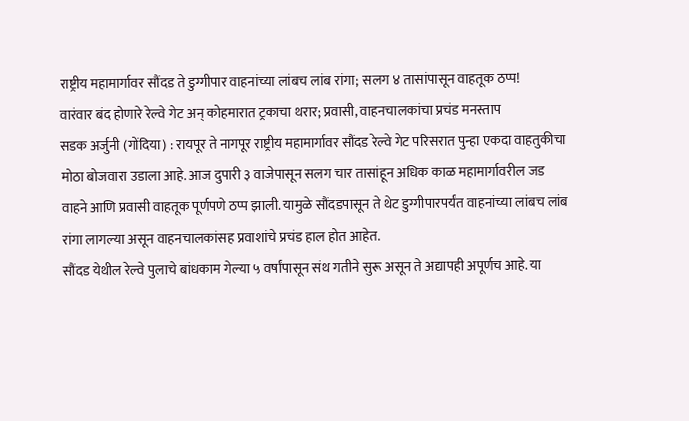राष्ट्रीय महामार्गावर सौंदड ते डुग्गीपार वाहनांच्या लांबच लांब रांगा; सलग ४ तासांपासून वाहतूक ठप्प!
वारंवार बंद होणारे रेल्वे गेट अन् कोहमारात ट्रकाचा थरार; प्रवासी, वाहनचालकांचा प्रचंड मनस्ताप
सडक अर्जुनी (गोंदिया) : रायपूर ते नागपूर राष्ट्रीय महामार्गावर सौंदड रेल्वे गेट परिसरात पुन्हा एकदा वाहतुकीचा मोठा बोजवारा उडाला आहे. आज दुपारी ३ वाजेपासून सलग चार तासांहून अधिक काळ महामार्गावरील जड वाहने आणि प्रवासी वाहतूक पूर्णपणे ठप्प झाली. यामुळे सौंदडपासून ते थेट डुग्गीपारपर्यंत वाहनांच्या लांबच लांब रांगा लागल्या असून वाहनचालकांसह प्रवाशांचे प्रचंड हाल होत आहेत.
सौंदड येथील रेल्वे पुलाचे बांधकाम गेल्या ५ वर्षांपासून संथ गतीने सुरू असून ते अद्यापही अपूर्णच आहे. या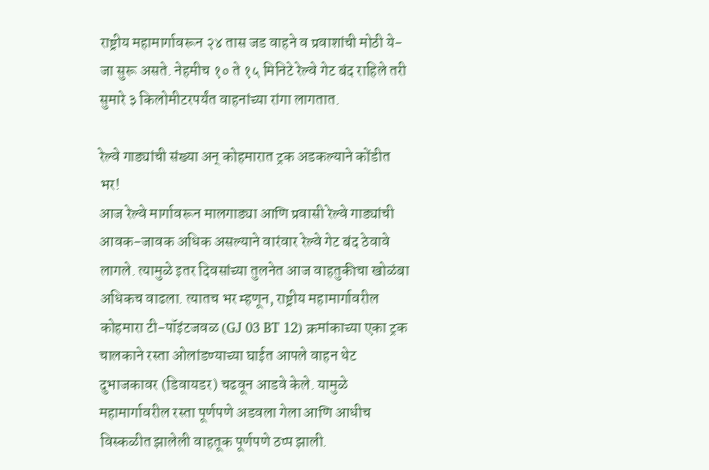राष्ट्रीय महामार्गावरून २४ तास जड वाहने व प्रवाशांची मोठी ये-जा सुरू असते. नेहमीच १० ते १५ मिनिटे रेल्वे गेट बंद राहिले तरी सुमारे ३ किलोमीटरपर्यंत वाहनांच्या रांगा लागतात.

रेल्वे गाड्यांची संख्या अन् कोहमारात ट्रक अडकल्याने कोंडीत भर!
आज रेल्वे मार्गावरून मालगाड्या आणि प्रवासी रेल्वे गाड्यांची आवक-जावक अधिक असल्याने वारंवार रेल्वे गेट बंद ठेवावे लागले. त्यामुळे इतर दिवसांच्या तुलनेत आज वाहतुकीचा खोळंबा अधिकच वाढला. त्यातच भर म्हणून, राष्ट्रीय महामार्गावरील कोहमारा टी-पॉइंटजवळ (GJ 03 BT 12) क्रमांकाच्या एका ट्रक चालकाने रस्ता ओलांडण्याच्या घाईत आपले वाहन थेट दुभाजकावर (डिवायडर) चढवून आडवे केले. यामुळे महामार्गावरील रस्ता पूर्णपणे अडवला गेला आणि आधीच विस्कळीत झालेली वाहतूक पूर्णपणे ठप्प झाली.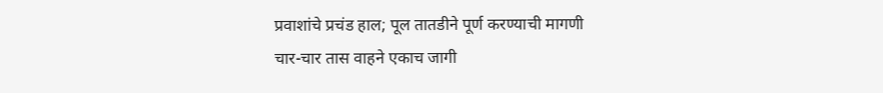प्रवाशांचे प्रचंड हाल; पूल तातडीने पूर्ण करण्याची मागणी
चार-चार तास वाहने एकाच जागी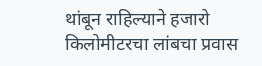थांबून राहिल्याने हजारो किलोमीटरचा लांबचा प्रवास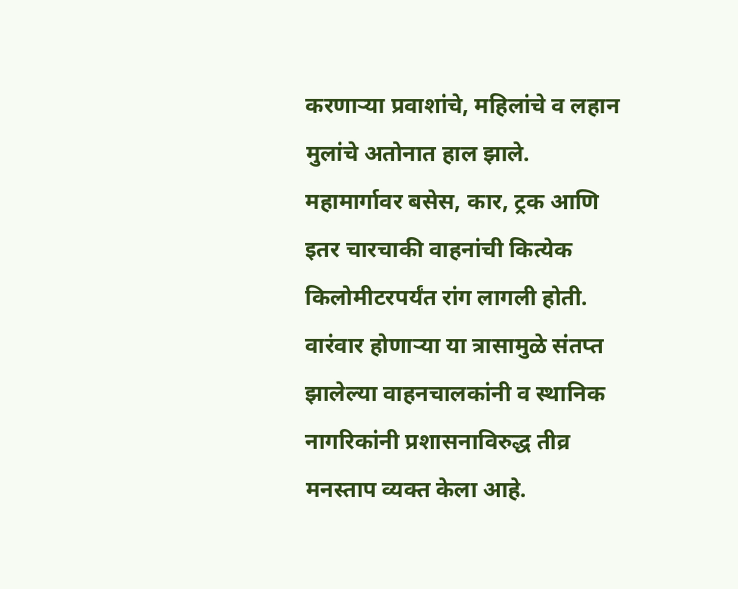करणाऱ्या प्रवाशांचे, महिलांचे व लहान मुलांचे अतोनात हाल झाले. महामार्गावर बसेस, कार, ट्रक आणि इतर चारचाकी वाहनांची कित्येक किलोमीटरपर्यंत रांग लागली होती. वारंवार होणाऱ्या या त्रासामुळे संतप्त झालेल्या वाहनचालकांनी व स्थानिक नागरिकांनी प्रशासनाविरुद्ध तीव्र मनस्ताप व्यक्त केला आहे.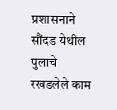प्रशासनाने सौंदड येथील पुलाचे रखडलेले काम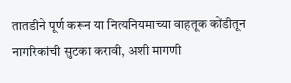तातडीने पूर्ण करून या नित्यनियमाच्या वाहतूक कोंडीतून नागरिकांची सुटका करावी, अशी मागणी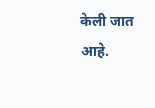केली जात आहे.